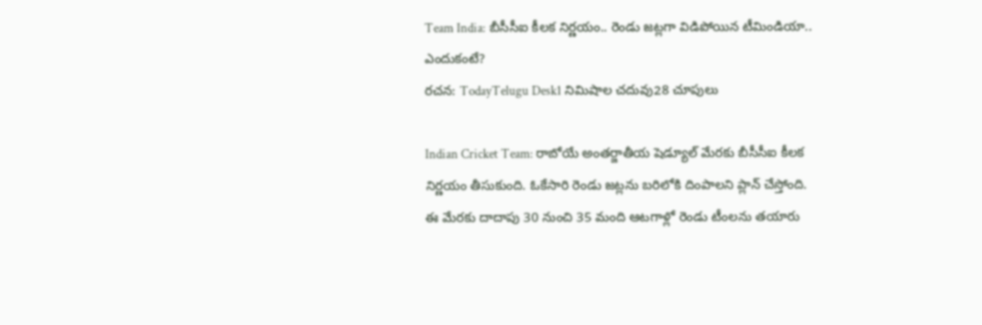Team India: బీసీసీఐ కీలక నిర్ణయం.. రెండు జట్లగా విడిపోయిన టీమిండియా.. ఎందుకంటే?
రచన: TodayTelugu Desk1 నిమిషాల చదువు28 చూపులు

Indian Cricket Team: రాబోయే అంతర్జాతీయ షెడ్యూల్ మేరకు బీసీసీఐ కీలక నిర్ణయం తీసుకుంది. ఓకేసారి రెండు జట్లను బరిలోకి దింపాలని ప్లాన్ చేస్తోంది. ఈ మేరకు దాదాపు 30 నుంచి 35 మంది ఆటగాళ్లో రెండు టీంలను తయారు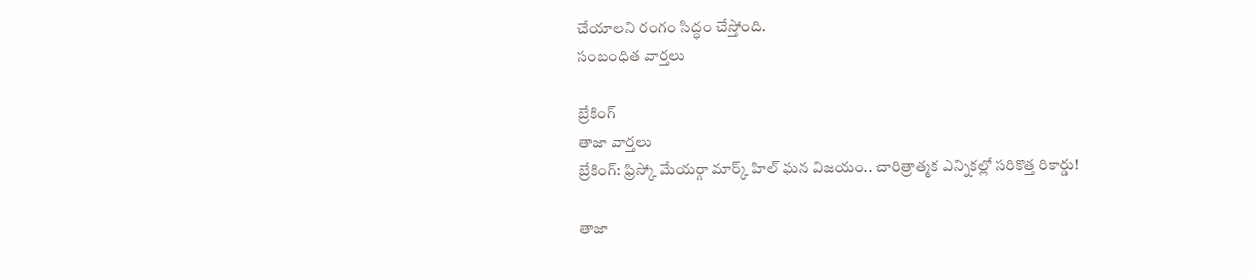చేయాలని రంగం సిద్ధం చేస్తోంది.
సంబంధిత వార్తలు

బ్రేకింగ్
తాజా వార్తలు
బ్రేకింగ్: ఫ్రిస్కో మేయర్గా మార్క్ హిల్ ఘన విజయం.. చారిత్రాత్మక ఎన్నికల్లో సరికొత్త రికార్డు!

తాజా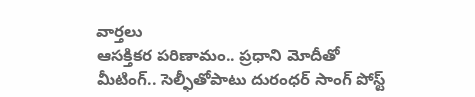వార్తలు
ఆసక్తికర పరిణామం.. ప్రధాని మోదీతో మీటింగ్.. సెల్ఫీతోపాటు దురంధర్ సాంగ్ పోస్ట్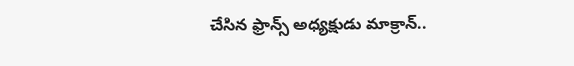చేసిన ఫ్రాన్స్ అధ్యక్షుడు మాక్రాన్..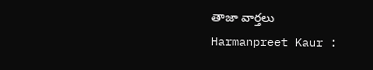తాజా వార్తలు
Harmanpreet Kaur :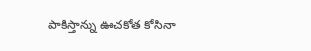పాకిస్తాన్ను ఊచకోత కోసినా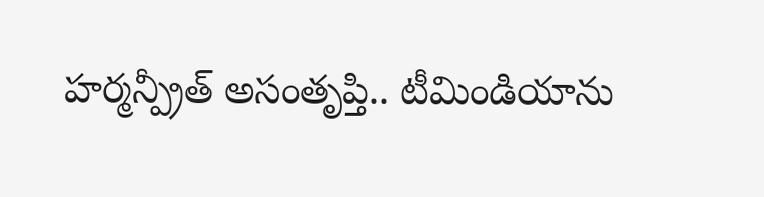హర్మన్ప్రీత్ అసంతృప్తి.. టీమిండియాను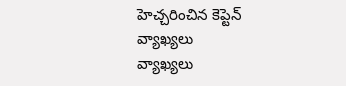హెచ్చరించిన కెప్టెన్
వ్యాఖ్యలు
వ్యాఖ్యలు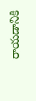రాయడానికి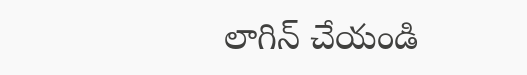లాగిన్ చేయండి